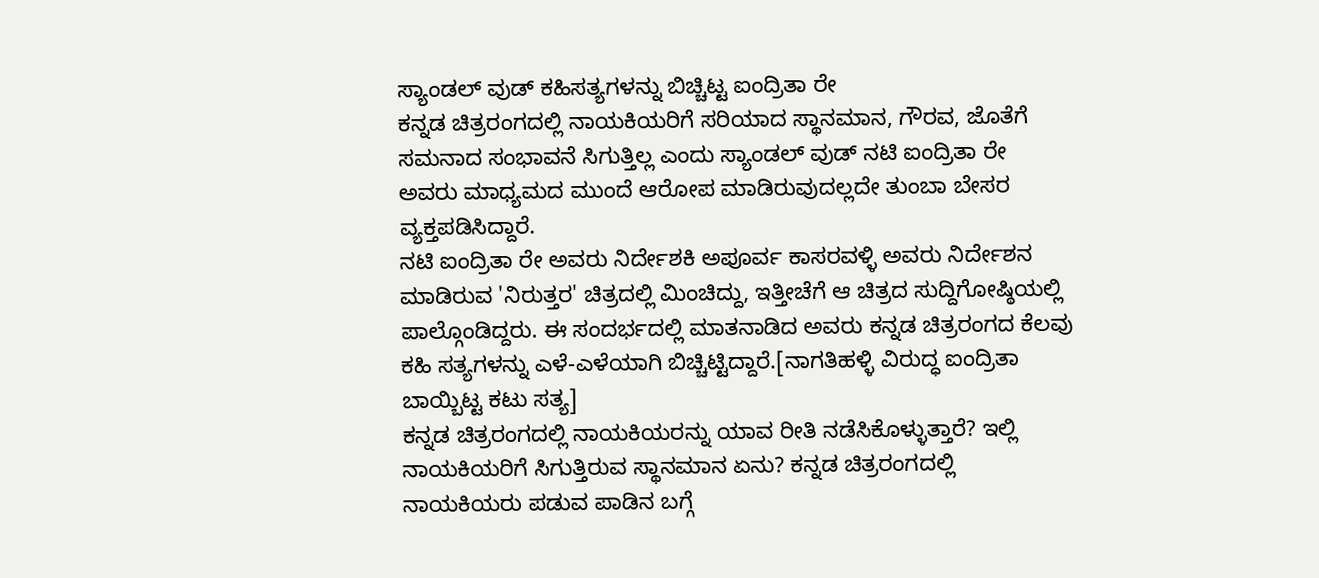ಸ್ಯಾಂಡಲ್ ವುಡ್ ಕಹಿಸತ್ಯಗಳನ್ನು ಬಿಚ್ಚಿಟ್ಟ ಐಂದ್ರಿತಾ ರೇ
ಕನ್ನಡ ಚಿತ್ರರಂಗದಲ್ಲಿ ನಾಯಕಿಯರಿಗೆ ಸರಿಯಾದ ಸ್ಥಾನಮಾನ, ಗೌರವ, ಜೊತೆಗೆ ಸಮನಾದ ಸಂಭಾವನೆ ಸಿಗುತ್ತಿಲ್ಲ ಎಂದು ಸ್ಯಾಂಡಲ್ ವುಡ್ ನಟಿ ಐಂದ್ರಿತಾ ರೇ ಅವರು ಮಾಧ್ಯಮದ ಮುಂದೆ ಆರೋಪ ಮಾಡಿರುವುದಲ್ಲದೇ ತುಂಬಾ ಬೇಸರ ವ್ಯಕ್ತಪಡಿಸಿದ್ದಾರೆ.
ನಟಿ ಐಂದ್ರಿತಾ ರೇ ಅವರು ನಿರ್ದೇಶಕಿ ಅಪೂರ್ವ ಕಾಸರವಳ್ಳಿ ಅವರು ನಿರ್ದೇಶನ ಮಾಡಿರುವ 'ನಿರುತ್ತರ' ಚಿತ್ರದಲ್ಲಿ ಮಿಂಚಿದ್ದು, ಇತ್ತೀಚೆಗೆ ಆ ಚಿತ್ರದ ಸುದ್ದಿಗೋಷ್ಠಿಯಲ್ಲಿ ಪಾಲ್ಗೊಂಡಿದ್ದರು. ಈ ಸಂದರ್ಭದಲ್ಲಿ ಮಾತನಾಡಿದ ಅವರು ಕನ್ನಡ ಚಿತ್ರರಂಗದ ಕೆಲವು ಕಹಿ ಸತ್ಯಗಳನ್ನು ಎಳೆ-ಎಳೆಯಾಗಿ ಬಿಚ್ಚಿಟ್ಟಿದ್ದಾರೆ.[ನಾಗತಿಹಳ್ಳಿ ವಿರುದ್ಧ ಐಂದ್ರಿತಾ ಬಾಯ್ಬಿಟ್ಟ ಕಟು ಸತ್ಯ]
ಕನ್ನಡ ಚಿತ್ರರಂಗದಲ್ಲಿ ನಾಯಕಿಯರನ್ನು ಯಾವ ರೀತಿ ನಡೆಸಿಕೊಳ್ಳುತ್ತಾರೆ? ಇಲ್ಲಿ ನಾಯಕಿಯರಿಗೆ ಸಿಗುತ್ತಿರುವ ಸ್ಥಾನಮಾನ ಏನು? ಕನ್ನಡ ಚಿತ್ರರಂಗದಲ್ಲಿ ನಾಯಕಿಯರು ಪಡುವ ಪಾಡಿನ ಬಗ್ಗೆ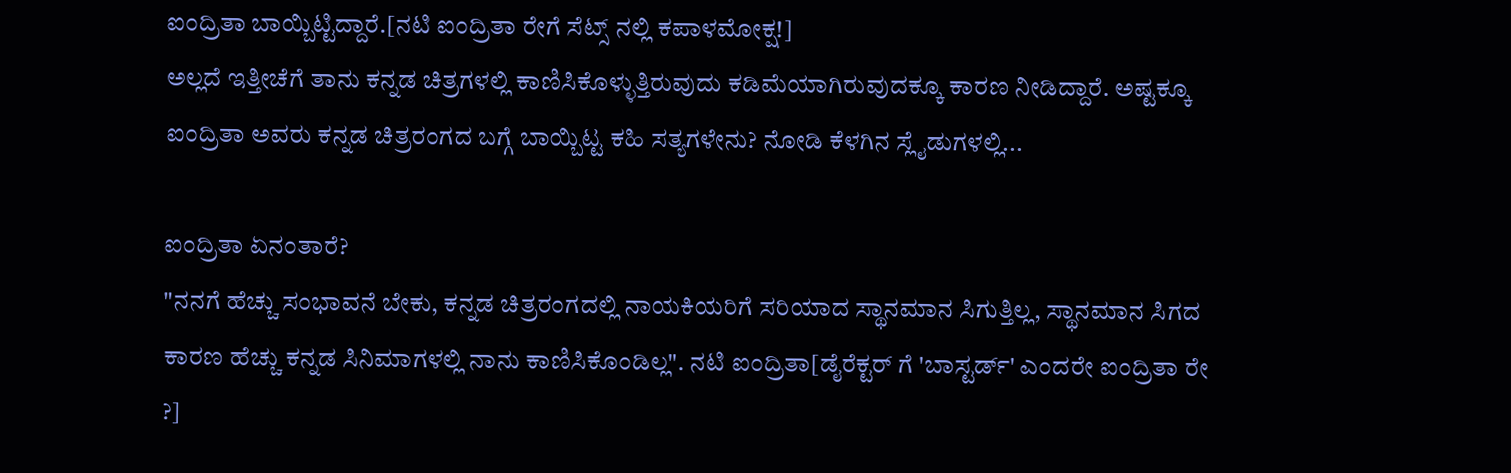ಐಂದ್ರಿತಾ ಬಾಯ್ಬಿಟ್ಟಿದ್ದಾರೆ.[ನಟಿ ಐಂದ್ರಿತಾ ರೇಗೆ ಸೆಟ್ಸ್ ನಲ್ಲಿ ಕಪಾಳಮೋಕ್ಷ!]
ಅಲ್ಲದೆ ಇತ್ತೀಚೆಗೆ ತಾನು ಕನ್ನಡ ಚಿತ್ರಗಳಲ್ಲಿ ಕಾಣಿಸಿಕೊಳ್ಳುತ್ತಿರುವುದು ಕಡಿಮೆಯಾಗಿರುವುದಕ್ಕೂ ಕಾರಣ ನೀಡಿದ್ದಾರೆ. ಅಷ್ಟಕ್ಕೂ ಐಂದ್ರಿತಾ ಅವರು ಕನ್ನಡ ಚಿತ್ರರಂಗದ ಬಗ್ಗೆ ಬಾಯ್ಬಿಟ್ಟ ಕಹಿ ಸತ್ಯಗಳೇನು? ನೋಡಿ ಕೆಳಗಿನ ಸ್ಲೈಡುಗಳಲ್ಲಿ...

ಐಂದ್ರಿತಾ ಏನಂತಾರೆ?
"ನನಗೆ ಹೆಚ್ಚು ಸಂಭಾವನೆ ಬೇಕು, ಕನ್ನಡ ಚಿತ್ರರಂಗದಲ್ಲಿ ನಾಯಕಿಯರಿಗೆ ಸರಿಯಾದ ಸ್ಥಾನಮಾನ ಸಿಗುತ್ತಿಲ್ಲ, ಸ್ಥಾನಮಾನ ಸಿಗದ ಕಾರಣ ಹೆಚ್ಚು ಕನ್ನಡ ಸಿನಿಮಾಗಳಲ್ಲಿ ನಾನು ಕಾಣಿಸಿಕೊಂಡಿಲ್ಲ". ನಟಿ ಐಂದ್ರಿತಾ[ಡೈರೆಕ್ಟರ್ ಗೆ 'ಬಾಸ್ಟರ್ಡ್' ಎಂದರೇ ಐಂದ್ರಿತಾ ರೇ ?]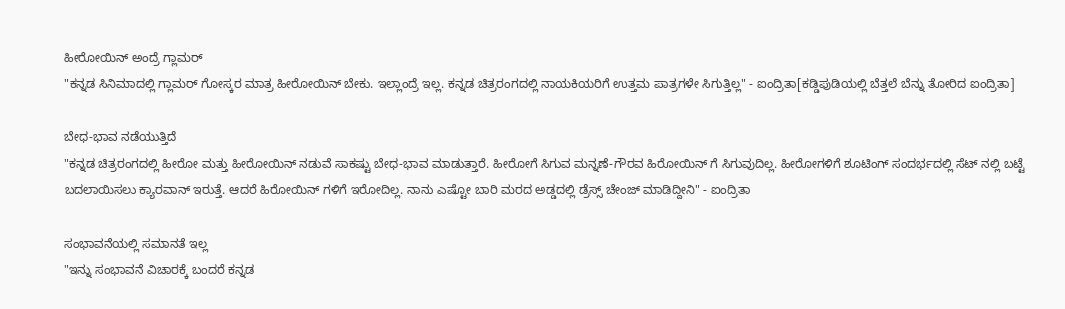ಹೀರೋಯಿನ್ ಅಂದ್ರೆ ಗ್ಲಾಮರ್
"ಕನ್ನಡ ಸಿನಿಮಾದಲ್ಲಿ ಗ್ಲಾಮರ್ ಗೋಸ್ಕರ ಮಾತ್ರ ಹೀರೋಯಿನ್ ಬೇಕು. ಇಲ್ಲಾಂದ್ರೆ ಇಲ್ಲ. ಕನ್ನಡ ಚಿತ್ರರಂಗದಲ್ಲಿ ನಾಯಕಿಯರಿಗೆ ಉತ್ತಮ ಪಾತ್ರಗಳೇ ಸಿಗುತ್ತಿಲ್ಲ" - ಐಂದ್ರಿತಾ[ಕಡ್ಡಿಪುಡಿಯಲ್ಲಿ ಬೆತ್ತಲೆ ಬೆನ್ನು ತೋರಿದ ಐಂದ್ರಿತಾ]

ಬೇಧ-ಭಾವ ನಡೆಯುತ್ತಿದೆ
"ಕನ್ನಡ ಚಿತ್ರರಂಗದಲ್ಲಿ ಹೀರೋ ಮತ್ತು ಹೀರೋಯಿನ್ ನಡುವೆ ಸಾಕಷ್ಟು ಬೇಧ-ಭಾವ ಮಾಡುತ್ತಾರೆ. ಹೀರೋಗೆ ಸಿಗುವ ಮನ್ನಣೆ-ಗೌರವ ಹಿರೋಯಿನ್ ಗೆ ಸಿಗುವುದಿಲ್ಲ. ಹೀರೋಗಳಿಗೆ ಶೂಟಿಂಗ್ ಸಂದರ್ಭದಲ್ಲಿ ಸೆಟ್ ನಲ್ಲಿ ಬಟ್ಟೆ ಬದಲಾಯಿಸಲು ಕ್ಯಾರವಾನ್ ಇರುತ್ತೆ. ಆದರೆ ಹಿರೋಯಿನ್ ಗಳಿಗೆ ಇರೋದಿಲ್ಲ. ನಾನು ಎಷ್ಟೋ ಬಾರಿ ಮರದ ಅಡ್ಡದಲ್ಲಿ ಡ್ರೆಸ್ಸ್ ಚೇಂಜ್ ಮಾಡಿದ್ದೀನಿ" - ಐಂದ್ರಿತಾ

ಸಂಭಾವನೆಯಲ್ಲಿ ಸಮಾನತೆ ಇಲ್ಲ
"ಇನ್ನು ಸಂಭಾವನೆ ವಿಚಾರಕ್ಕೆ ಬಂದರೆ ಕನ್ನಡ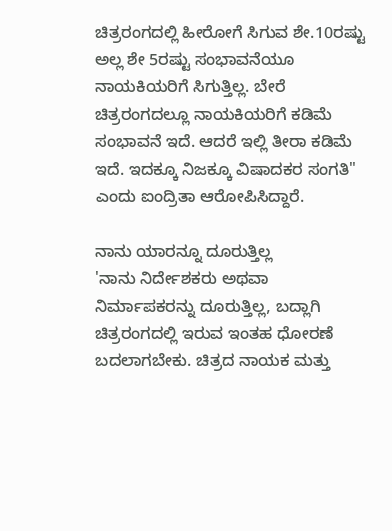ಚಿತ್ರರಂಗದಲ್ಲಿ ಹೀರೋಗೆ ಸಿಗುವ ಶೇ.10ರಷ್ಟು ಅಲ್ಲ ಶೇ 5ರಷ್ಟು ಸಂಭಾವನೆಯೂ ನಾಯಕಿಯರಿಗೆ ಸಿಗುತ್ತಿಲ್ಲ. ಬೇರೆ ಚಿತ್ರರಂಗದಲ್ಲೂ ನಾಯಕಿಯರಿಗೆ ಕಡಿಮೆ ಸಂಭಾವನೆ ಇದೆ. ಆದರೆ ಇಲ್ಲಿ ತೀರಾ ಕಡಿಮೆ ಇದೆ. ಇದಕ್ಕೂ ನಿಜಕ್ಕೂ ವಿಷಾದಕರ ಸಂಗತಿ" ಎಂದು ಐಂದ್ರಿತಾ ಆರೋಪಿಸಿದ್ದಾರೆ.

ನಾನು ಯಾರನ್ನೂ ದೂರುತ್ತಿಲ್ಲ
'ನಾನು ನಿರ್ದೇಶಕರು ಅಥವಾ ನಿರ್ಮಾಪಕರನ್ನು ದೂರುತ್ತಿಲ್ಲ, ಬದ್ಲಾಗಿ ಚಿತ್ರರಂಗದಲ್ಲಿ ಇರುವ ಇಂತಹ ಧೋರಣೆ ಬದಲಾಗಬೇಕು. ಚಿತ್ರದ ನಾಯಕ ಮತ್ತು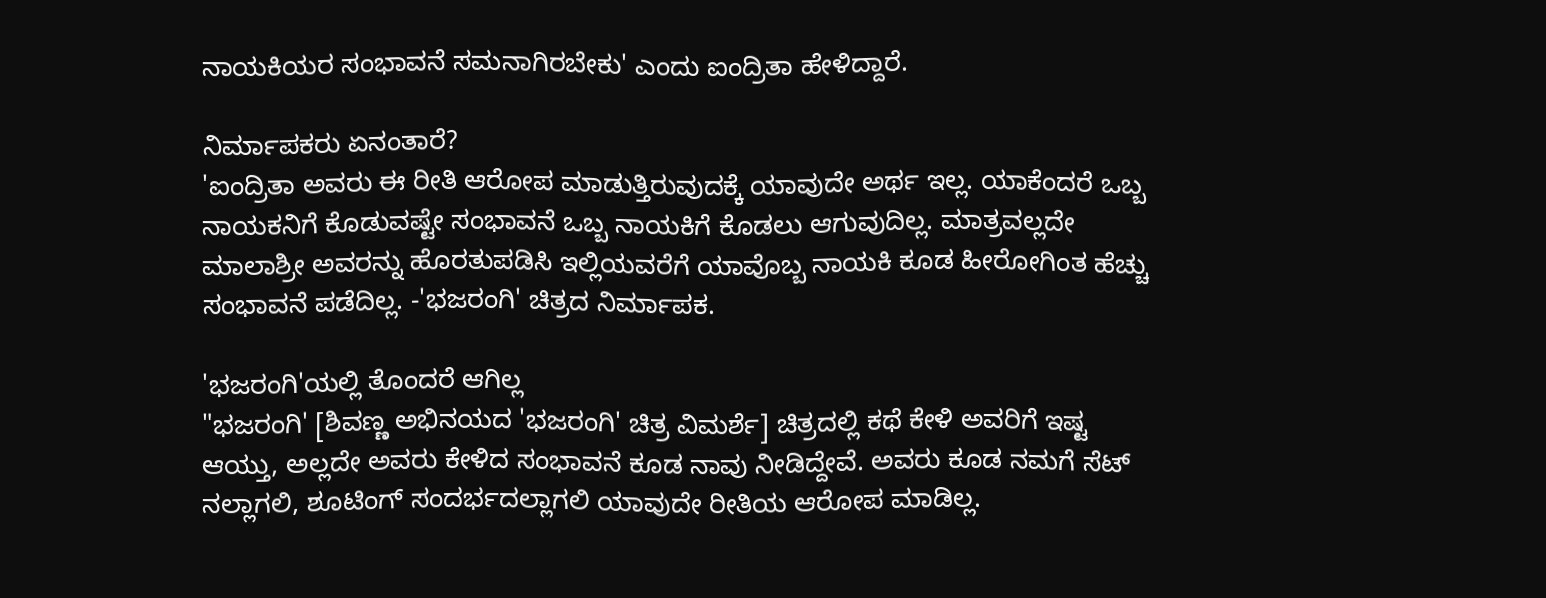ನಾಯಕಿಯರ ಸಂಭಾವನೆ ಸಮನಾಗಿರಬೇಕು' ಎಂದು ಐಂದ್ರಿತಾ ಹೇಳಿದ್ದಾರೆ.

ನಿರ್ಮಾಪಕರು ಏನಂತಾರೆ?
'ಐಂದ್ರಿತಾ ಅವರು ಈ ರೀತಿ ಆರೋಪ ಮಾಡುತ್ತಿರುವುದಕ್ಕೆ ಯಾವುದೇ ಅರ್ಥ ಇಲ್ಲ. ಯಾಕೆಂದರೆ ಒಬ್ಬ ನಾಯಕನಿಗೆ ಕೊಡುವಷ್ಟೇ ಸಂಭಾವನೆ ಒಬ್ಬ ನಾಯಕಿಗೆ ಕೊಡಲು ಆಗುವುದಿಲ್ಲ. ಮಾತ್ರವಲ್ಲದೇ ಮಾಲಾಶ್ರೀ ಅವರನ್ನು ಹೊರತುಪಡಿಸಿ ಇಲ್ಲಿಯವರೆಗೆ ಯಾವೊಬ್ಬ ನಾಯಕಿ ಕೂಡ ಹೀರೋಗಿಂತ ಹೆಚ್ಚು ಸಂಭಾವನೆ ಪಡೆದಿಲ್ಲ. -'ಭಜರಂಗಿ' ಚಿತ್ರದ ನಿರ್ಮಾಪಕ.

'ಭಜರಂಗಿ'ಯಲ್ಲಿ ತೊಂದರೆ ಆಗಿಲ್ಲ
"ಭಜರಂಗಿ' [ಶಿವಣ್ಣ ಅಭಿನಯದ 'ಭಜರಂಗಿ' ಚಿತ್ರ ವಿಮರ್ಶೆ] ಚಿತ್ರದಲ್ಲಿ ಕಥೆ ಕೇಳಿ ಅವರಿಗೆ ಇಷ್ಟ ಆಯ್ತು, ಅಲ್ಲದೇ ಅವರು ಕೇಳಿದ ಸಂಭಾವನೆ ಕೂಡ ನಾವು ನೀಡಿದ್ದೇವೆ. ಅವರು ಕೂಡ ನಮಗೆ ಸೆಟ್ ನಲ್ಲಾಗಲಿ, ಶೂಟಿಂಗ್ ಸಂದರ್ಭದಲ್ಲಾಗಲಿ ಯಾವುದೇ ರೀತಿಯ ಆರೋಪ ಮಾಡಿಲ್ಲ.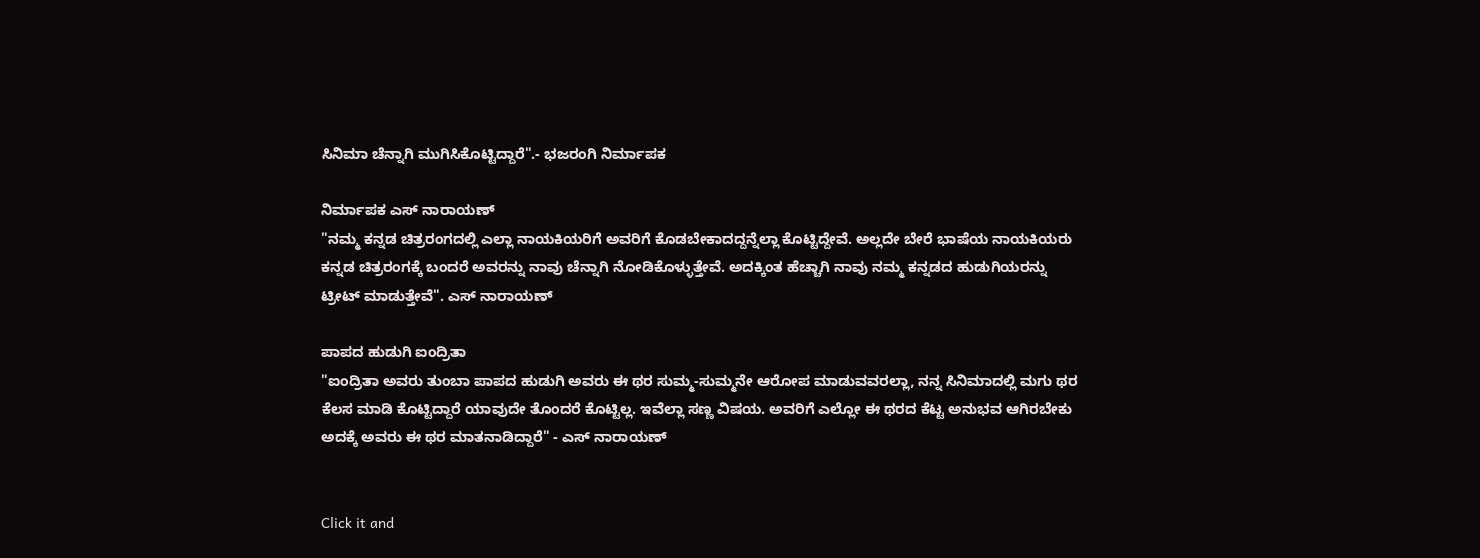ಸಿನಿಮಾ ಚೆನ್ನಾಗಿ ಮುಗಿಸಿಕೊಟ್ಟಿದ್ದಾರೆ".- ಭಜರಂಗಿ ನಿರ್ಮಾಪಕ

ನಿರ್ಮಾಪಕ ಎಸ್ ನಾರಾಯಣ್
"ನಮ್ಮ ಕನ್ನಡ ಚಿತ್ರರಂಗದಲ್ಲಿ ಎಲ್ಲಾ ನಾಯಕಿಯರಿಗೆ ಅವರಿಗೆ ಕೊಡಬೇಕಾದದ್ದನ್ನೆಲ್ಲಾ ಕೊಟ್ಟಿದ್ದೇವೆ. ಅಲ್ಲದೇ ಬೇರೆ ಭಾಷೆಯ ನಾಯಕಿಯರು ಕನ್ನಡ ಚಿತ್ರರಂಗಕ್ಕೆ ಬಂದರೆ ಅವರನ್ನು ನಾವು ಚೆನ್ನಾಗಿ ನೋಡಿಕೊಳ್ಳುತ್ತೇವೆ. ಅದಕ್ಕಿಂತ ಹೆಚ್ಚಾಗಿ ನಾವು ನಮ್ಮ ಕನ್ನಡದ ಹುಡುಗಿಯರನ್ನು ಟ್ರೀಟ್ ಮಾಡುತ್ತೇವೆ". ಎಸ್ ನಾರಾಯಣ್

ಪಾಪದ ಹುಡುಗಿ ಐಂದ್ರಿತಾ
"ಐಂದ್ರಿತಾ ಅವರು ತುಂಬಾ ಪಾಪದ ಹುಡುಗಿ ಅವರು ಈ ಥರ ಸುಮ್ಮ-ಸುಮ್ಮನೇ ಆರೋಪ ಮಾಡುವವರಲ್ಲಾ, ನನ್ನ ಸಿನಿಮಾದಲ್ಲಿ ಮಗು ಥರ ಕೆಲಸ ಮಾಡಿ ಕೊಟ್ಟಿದ್ದಾರೆ ಯಾವುದೇ ತೊಂದರೆ ಕೊಟ್ಟಿಲ್ಲ. ಇವೆಲ್ಲಾ ಸಣ್ಣ ವಿಷಯ. ಅವರಿಗೆ ಎಲ್ಲೋ ಈ ಥರದ ಕೆಟ್ಟ ಅನುಭವ ಆಗಿರಬೇಕು ಅದಕ್ಕೆ ಅವರು ಈ ಥರ ಮಾತನಾಡಿದ್ದಾರೆ" - ಎಸ್ ನಾರಾಯಣ್


Click it and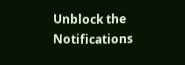Unblock the Notifications